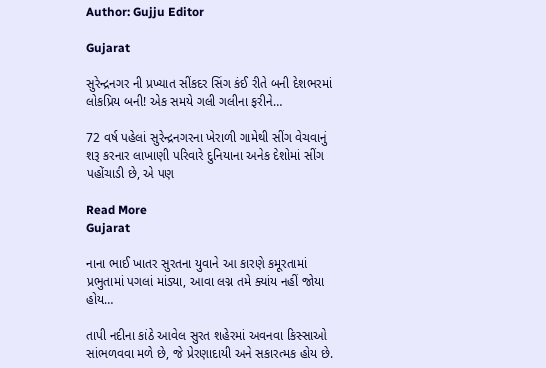Author: Gujju Editor

Gujarat

સુરેન્દ્રનગર ની પ્રખ્યાત સીંકદર સિંગ કંઈ રીતે બની દેશભરમાં લોકપ્રિય બની! એક સમયે ગલી ગલીના ફરીને…

72 વર્ષ પહેલાં સુરેન્દ્રનગરના ખેરાળી ગામેથી સીંગ વેચવાનું શરૂ કરનાર લાખાણી પરિવારે દુનિયાના અનેક દેશોમાં સીંગ પહોંચાડી છે, એ પણ

Read More
Gujarat

નાના ભાઈ ખાતર સુરતના યુવાને આ કારણે કમૂરતામાં પ્રભુતામાં પગલાં માંડ્યા, આવા લગ્ન તમે ક્યાંય નહીં જોયા હોય…

તાપી નદીના કાંઠે આવેલ સુરત શહેરમાં અવનવા કિસ્સાઓ સાંભળવવા મળે છે, જે પ્રેરણાદાયી અને સકારત્મક હોય છે.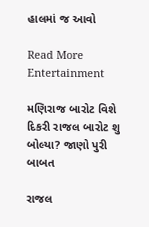હાલમાં જ આવો

Read More
Entertainment

મણિરાજ બારોટ વિશે દિકરી રાજલ બારોટ શુ બોલ્યા? જાણો પુરી બાબત

રાજલ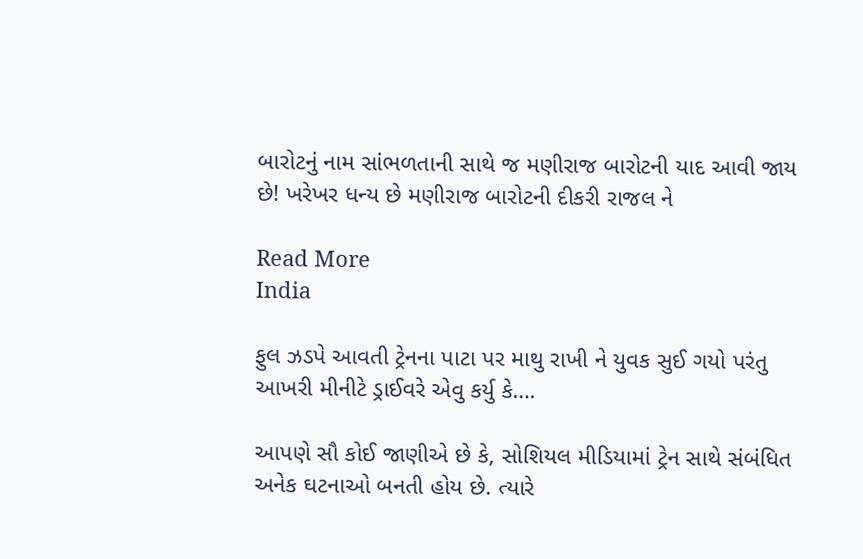બારોટનું નામ સાંભળતાની સાથે જ મણીરાજ બારોટની યાદ આવી જાય છે! ખરેખર ધન્ય છે મણીરાજ બારોટની દીકરી રાજલ ને

Read More
India

ફુલ ઝડપે આવતી ટ્રેનના પાટા પર માથુ રાખી ને યુવક સુઈ ગયો પરંતુ આખરી મીનીટે ડ્રાઈવરે એવુ કર્યુ કે….

આપણે સૌ કોઈ જાણીએ છે કે, સોશિયલ મીડિયામાં ટ્રેન સાથે સંબંધિત અનેક ઘટનાઓ બનતી હોય છે. ત્યારે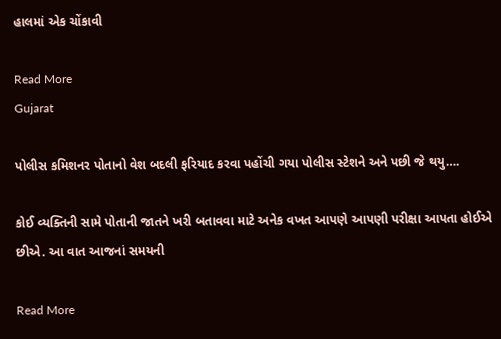હાલમાં એક ચોંકાવી

Read More
Gujarat

પોલીસ કમિશનર પોતાનો વેશ બદલી ફરિયાદ કરવા પહોંચી ગયા પોલીસ સ્ટેશને અને પછી જે થયુ….

કોઈ વ્યક્તિની સામે પોતાની જાતને ખરી બતાવવા માટે અનેક વખત આપણે આપણી પરીક્ષા આપતા હોઈએ છીએ. આ વાત આજનાં સમયની

Read More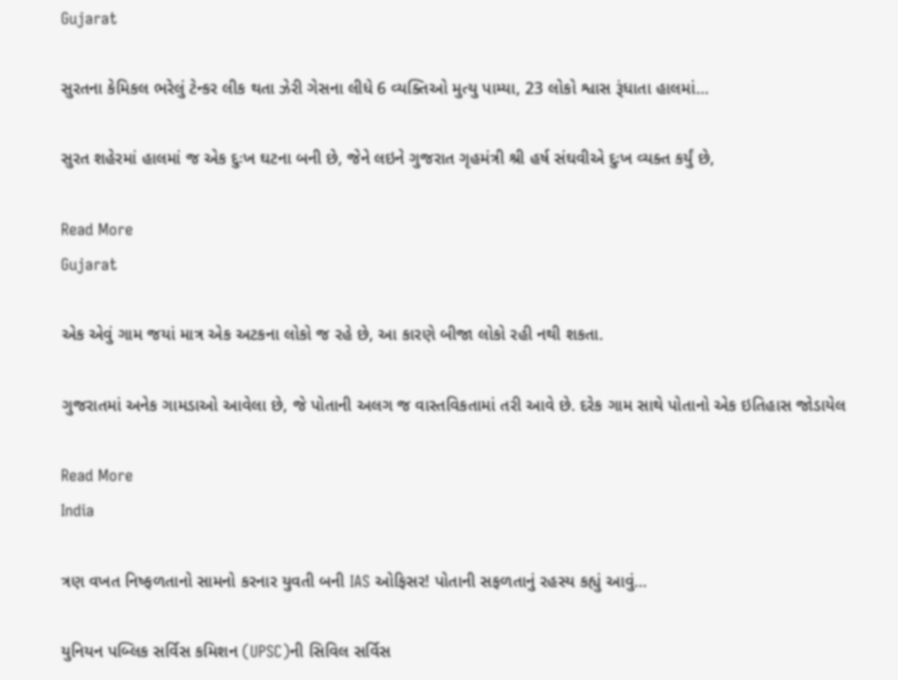Gujarat

સુરતના કેમિકલ ભરેલું ટેન્કર લીક થતા ઝેરી ગેસના લીધે 6 વ્યક્તિઓ મુત્યુ પામ્યા, 23 લોકો શ્વાસ રૂંધાતા હાલમાં…

સુરત શહેરમાં હાલમાં જ એક દુઃખ ઘટના બની છે, જેને લઇને ગુજરાત ગૃહમંત્રી શ્રી હર્ષ સંઘવીએ દુઃખ વ્યક્ત કર્યું છે,

Read More
Gujarat

એક એવું ગામ જયાં માત્ર એક અટકના લોકો જ રહે છે, આ કારણે બીજા લોકો રહી નથી શકતા.

ગુજરાતમાં અનેક ગામડાઓ આવેલા છે, જે પોતાની અલગ જ વાસ્તવિકતામાં તરી આવે છે. દરેક ગામ સાથે પોતાનો એક ઇતિહાસ જોડાયેલ

Read More
India

ત્રણ વખત નિષ્ફળતાનો સામનો કરનાર યુવતી બની IAS ઓફિસર! પોતાની સફળતાનું રહસ્ય કહ્યું આવું…

યુનિયન પબ્લિક સર્વિસ કમિશન (UPSC)ની સિવિલ સર્વિસ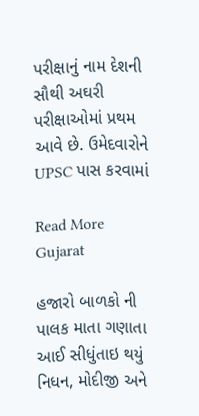પરીક્ષાનું નામ દેશની સૌથી અઘરી પરીક્ષાઓમાં પ્રથમ આવે છે. ઉમેદવારોને UPSC પાસ કરવામાં

Read More
Gujarat

હજારો બાળકો ની પાલક માતા ગણાતા આઈ સીધુંતાઇ થયું નિધન, મોદીજી અને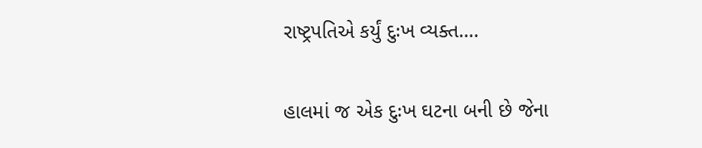રાષ્ટ્રપતિએ કર્યું દુઃખ વ્યક્ત….

હાલમાં જ એક દુઃખ ઘટના બની છે જેના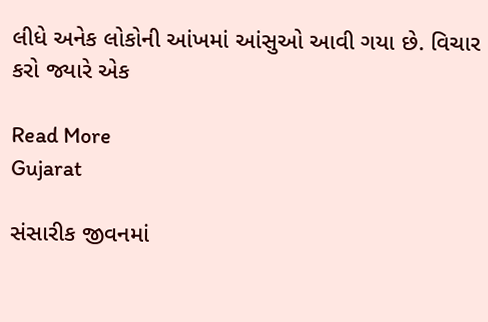લીધે અનેક લોકોની આંખમાં આંસુઓ આવી ગયા છે. વિચાર કરો જ્યારે એક

Read More
Gujarat

સંસારીક જીવનમાં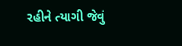રહીને ત્યાગી જેવું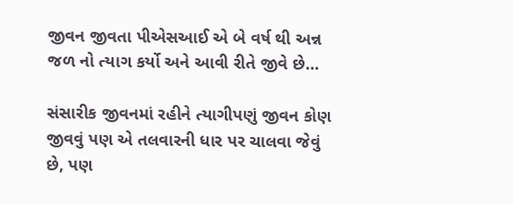જીવન જીવતા પીએસઆઈ એ બે વર્ષ થી અન્ન જળ નો ત્યાગ કર્યો અને આવી રીતે જીવે છે…

સંસારીક જીવનમાં રહીને ત્યાગીપણું જીવન કોણ જીવવું પણ એ તલવારની ધાર પર ચાલવા જેવું છે, પણ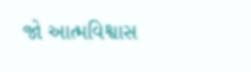જો આત્મવિશ્વાસ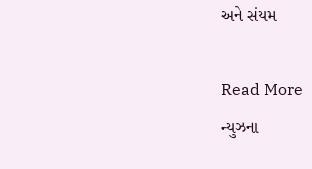અને સંયમ

Read More
ન્યુઝના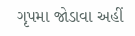ગૃપમા જોડાવા અહીં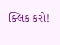ક્લિક કરો!